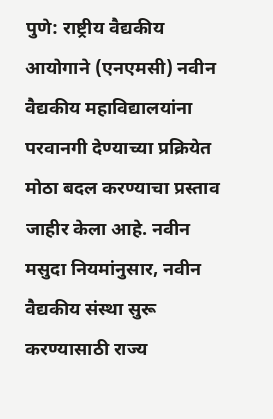पुणे: राष्ट्रीय वैद्यकीय आयोगाने (एनएमसी) नवीन वैद्यकीय महाविद्यालयांना परवानगी देण्याच्या प्रक्रियेत मोठा बदल करण्याचा प्रस्ताव जाहीर केला आहे. नवीन मसुदा नियमांनुसार, नवीन वैद्यकीय संस्था सुरू करण्यासाठी राज्य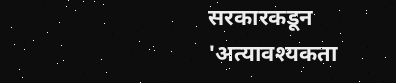सरकारकडून 'अत्यावश्यकता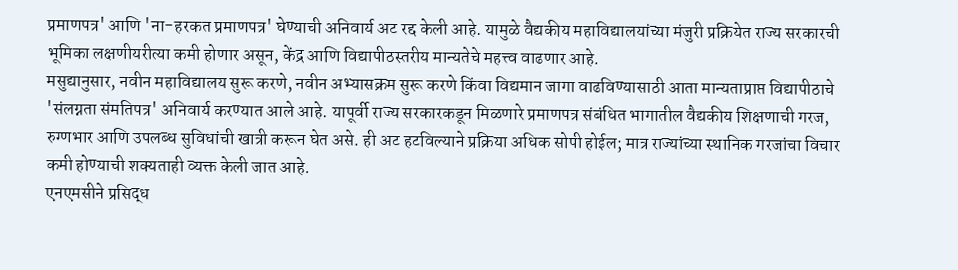प्रमाणपत्र' आणि 'ना-हरकत प्रमाणपत्र' घेण्याची अनिवार्य अट रद्द केली आहे. यामुळे वैद्यकीय महाविद्यालयांच्या मंजुरी प्रक्रियेत राज्य सरकारची भूमिका लक्षणीयरीत्या कमी होणार असून, केंद्र आणि विद्यापीठस्तरीय मान्यतेचे महत्त्व वाढणार आहे.
मसुद्यानुसार, नवीन महाविद्यालय सुरू करणे, नवीन अभ्यासक्रम सुरू करणे किंवा विद्यमान जागा वाढविण्यासाठी आता मान्यताप्राप्त विद्यापीठाचे 'संलग्नता संमतिपत्र' अनिवार्य करण्यात आले आहे. यापूर्वी राज्य सरकारकडून मिळणारे प्रमाणपत्र संबंधित भागातील वैद्यकीय शिक्षणाची गरज, रुग्णभार आणि उपलब्ध सुविधांची खात्री करून घेत असे. ही अट हटविल्याने प्रक्रिया अधिक सोपी होईल; मात्र राज्यांच्या स्थानिक गरजांचा विचार कमी होण्याची शक्यताही व्यक्त केली जात आहे.
एनएमसीने प्रसिद्ध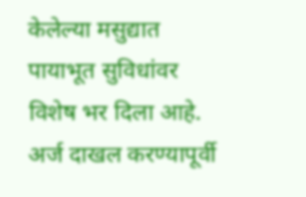केलेल्या मसुद्यात पायाभूत सुविधांवर विशेष भर दिला आहे. अर्ज दाखल करण्यापूर्वी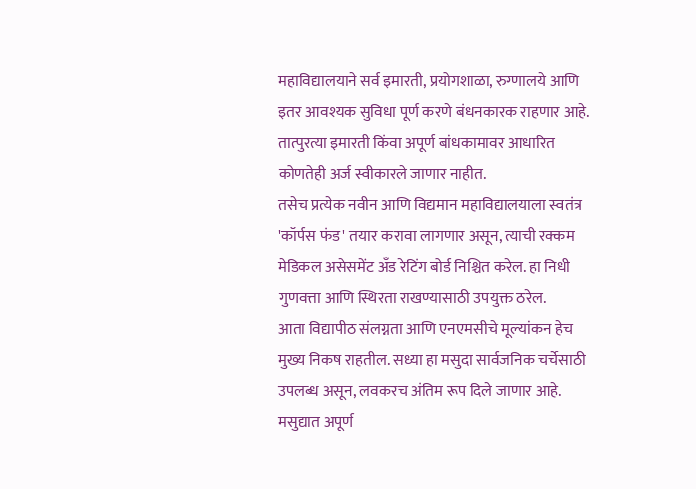महाविद्यालयाने सर्व इमारती, प्रयोगशाळा, रुग्णालये आणि इतर आवश्यक सुविधा पूर्ण करणे बंधनकारक राहणार आहे. तात्पुरत्या इमारती किंवा अपूर्ण बांधकामावर आधारित कोणतेही अर्ज स्वीकारले जाणार नाहीत.
तसेच प्रत्येक नवीन आणि विद्यमान महाविद्यालयाला स्वतंत्र 'कॉर्पस फंड' तयार करावा लागणार असून, त्याची रक्कम मेडिकल असेसमेंट अँड रेटिंग बोर्ड निश्चित करेल. हा निधी गुणवत्ता आणि स्थिरता राखण्यासाठी उपयुक्त ठरेल.
आता विद्यापीठ संलग्नता आणि एनएमसीचे मूल्यांकन हेच मुख्य निकष राहतील. सध्या हा मसुदा सार्वजनिक चर्चेसाठी उपलब्ध असून, लवकरच अंतिम रूप दिले जाणार आहे. मसुद्यात अपूर्ण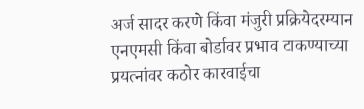अर्ज सादर करणे किंवा मंजुरी प्रक्रियेदरम्यान एनएमसी किंवा बोर्डावर प्रभाव टाकण्याच्या प्रयत्नांवर कठोर कारवाईचा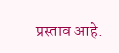प्रस्ताव आहे.